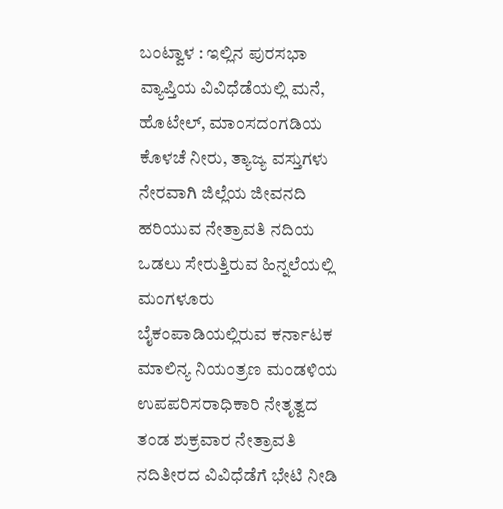ಬಂಟ್ವಾಳ : ಇಲ್ಲಿನ ಪುರಸಭಾ ವ್ಯಾಪ್ತಿಯ ವಿವಿಧೆಡೆಯಲ್ಲಿ ಮನೆ, ಹೊಟೇಲ್, ಮಾಂಸದಂಗಡಿಯ ಕೊಳಚೆ ನೀರು, ತ್ಯಾಜ್ಯ ವಸ್ತುಗಳು ನೇರವಾಗಿ ಜಿಲ್ಲೆಯ ಜೀವನದಿ ಹರಿಯುವ ನೇತ್ರಾವತಿ ನದಿಯ ಒಡಲು ಸೇರುತ್ತಿರುವ ಹಿನ್ನಲೆಯಲ್ಲಿ ಮಂಗಳೂರು ಬೈಕಂಪಾಡಿಯಲ್ಲಿರುವ ಕರ್ನಾಟಕ ಮಾಲಿನ್ಯ ನಿಯಂತ್ರಣ ಮಂಡಳಿಯ ಉಪಪರಿಸರಾಧಿಕಾರಿ ನೇತೃತ್ವದ ತಂಡ ಶುಕ್ರವಾರ ನೇತ್ರಾವತಿ ನದಿತೀರದ ವಿವಿಧೆಡೆಗೆ ಭೇಟಿ ನೀಡಿ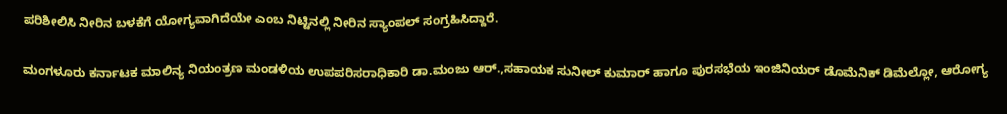ಪರಿಶೀಲಿಸಿ ನೀರಿನ ಬಳಕೆಗೆ ಯೋಗ್ಯವಾಗಿದೆಯೇ ಎಂಬ ನಿಟ್ಟಿನಲ್ಲಿ ನೀರಿನ ಸ್ಯಾಂಪಲ್ ಸಂಗ್ರಹಿಸಿದ್ದಾರೆ.

ಮಂಗಳೂರು ಕರ್ನಾಟಕ ಮಾಲಿನ್ಯ ನಿಯಂತ್ರಣ ಮಂಡಳಿಯ ಉಪಪರಿಸರಾಧಿಕಾರಿ ಡಾ.ಮಂಜು ಆರ್.,ಸಹಾಯಕ ಸುನೀಲ್ ಕುಮಾರ್ ಹಾಗೂ ಪುರಸಭೆಯ ಇಂಜಿನಿಯರ್ ಡೊಮೆನಿಕ್ ಡಿಮೆಲ್ಲೋ, ಆರೋಗ್ಯ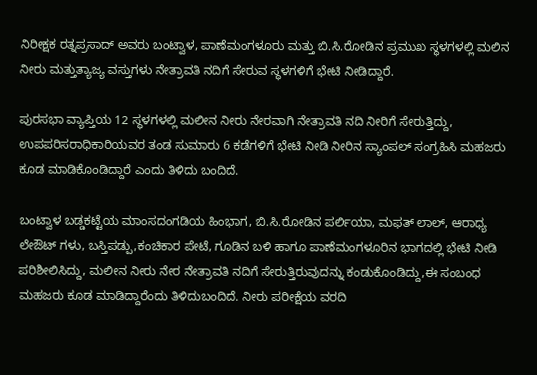ನಿರೀಕ್ಷಕ ರತ್ನಪ್ರಸಾದ್ ಅವರು ಬಂಟ್ವಾಳ, ಪಾಣೆಮಂಗಳೂರು ಮತ್ತು ಬಿ.ಸಿ.ರೋಡಿನ ಪ್ರಮುಖ ಸ್ಥಳಗಳಲ್ಲಿ‌ ಮಲಿನ ನೀರು ಮತ್ತು‌ತ್ಯಾಜ್ಯ ವಸ್ತುಗಳು ನೇತ್ರಾವತಿ ನದಿಗೆ ಸೇರುವ ಸ್ಥಳಗಳಿಗೆ ಭೇಟಿ ನೀಡಿದ್ದಾರೆ.

ಪುರಸಭಾ ವ್ಯಾಪ್ತಿಯ 12 ಸ್ಥಳಗಳಲ್ಲಿ ಮಲೀನ ನೀರು ನೇರವಾಗಿ ನೇತ್ರಾವತಿ ನದಿ ನೀರಿಗೆ ಸೇರುತ್ತಿದ್ದು, ಉಪಪರಿಸರಾಧಿಕಾರಿಯವರ ತಂಡ ಸುಮಾರು 6 ಕಡೆಗಳಿಗೆ ಭೇಟಿ ನೀಡಿ ನೀರಿನ ಸ್ಯಾಂಪಲ್ ಸಂಗ್ರಹಿಸಿ ಮಹಜರು ಕೂಡ ಮಾಡಿಕೊಂಡಿದ್ದಾರೆ ಎಂದು ತಿಳಿದು ಬಂದಿದೆ.

ಬಂಟ್ವಾಳ ಬಡ್ಡಕಟ್ಟೆಯ ಮಾಂಸದಂಗಡಿಯ ಹಿಂಭಾಗ, ಬಿ.ಸಿ.ರೋಡಿನ ಪರ್ಲಿಯಾ, ಮಫತ್ ಲಾಲ್, ಆರಾಧ್ಯ‌ ಲೇಔಟ್ ಗಳು, ಬಸ್ತಿಪಡ್ಪು,ಕಂಚಿಕಾರ ಪೇಟೆ, ಗೂಡಿನ ಬಳಿ ಹಾಗೂ‌ ಪಾಣೆಮಂಗಳೂರಿನ ಭಾಗದಲ್ಲಿ ಭೇಟಿ ನೀಡಿ‌ ಪರಿಶೀಲಿಸಿದ್ದು, ಮಲೀನ ನೀರು ನೇರ ನೇತ್ರಾವತಿ ನದಿಗೆ ಸೇರುತ್ತಿರುವುದನ್ನು‌ ಕಂಡುಕೊಂಡಿದ್ದು,ಈ ಸಂಬಂಧ ಮಹಜರು‌ ಕೂಡ‌ ಮಾಡಿದ್ದಾರೆಂದು ತಿಳಿದುಬಂದಿದೆ. ನೀರು ಪರೀಕ್ಷೆಯ ವರದಿ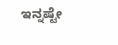ಇನ್ನಷ್ಟೇ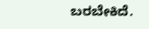ಬರಬೇಕಿದೆ.